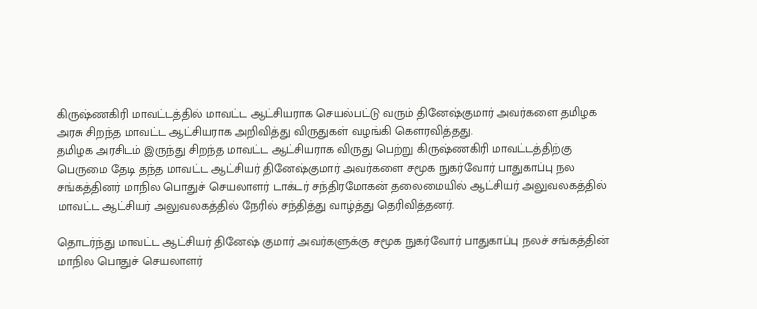கிருஷ்ணகிரி மாவட்டத்தில் மாவட்ட ஆட்சியராக செயல்பட்டு வரும் தினேஷ்குமார் அவர்களை தமிழக அரசு சிறந்த மாவட்ட ஆட்சியராக அறிவித்து விருதுகள் வழங்கி கௌரவித்தது.
தமிழக அரசிடம் இருந்து சிறந்த மாவட்ட ஆட்சியராக விருது பெற்று கிருஷ்ணகிரி மாவட்டத்திற்கு பெருமை தேடி தந்த மாவட்ட ஆட்சியர் தினேஷ்குமார் அவர்களை சமூக நுகர்வோர் பாதுகாப்பு நல சங்கத்தினர் மாநில பொதுச் செயலாளர் டாக்டர் சந்திரமோகன் தலைமையில் ஆட்சியர் அலுவலகத்தில் மாவட்ட ஆட்சியர் அலுவலகத்தில் நேரில் சந்தித்து வாழ்த்து தெரிவித்தனர்.

தொடர்ந்து மாவட்ட ஆட்சியர் தினேஷ் குமார் அவர்களுக்கு சமூக நுகர்வோர் பாதுகாப்பு நலச் சங்கத்தின் மாநில பொதுச் செயலாளர்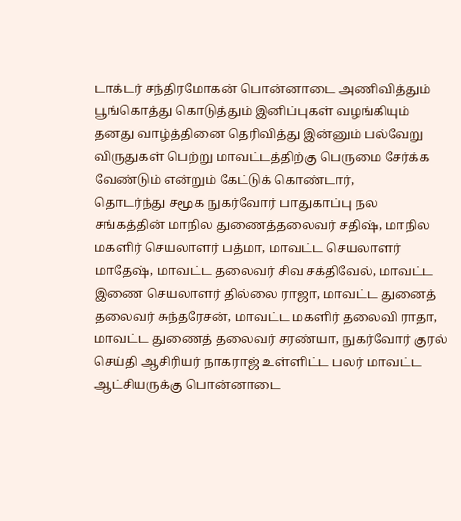டாக்டர் சந்திரமோகன் பொன்னாடை அணிவித்தும் பூங்கொத்து கொடுத்தும் இனிப்புகள் வழங்கியும் தனது வாழ்த்தினை தெரிவித்து இன்னும் பல்வேறு விருதுகள் பெற்று மாவட்டத்திற்கு பெருமை சேர்க்க வேண்டும் என்றும் கேட்டுக் கொண்டார்,
தொடர்ந்து சமூக நுகர்வோர் பாதுகாப்பு நல சங்கத்தின் மாநில துணைத்தலைவர் சதிஷ், மாநில மகளிர் செயலாளர் பத்மா, மாவட்ட செயலாளர் மாதேஷ், மாவட்ட தலைவர் சிவ சக்திவேல், மாவட்ட இணை செயலாளர் தில்லை ராஜா, மாவட்ட துனைத் தலைவர் சுந்தரேசன், மாவட்ட மகளிர் தலைவி ராதா, மாவட்ட துணைத் தலைவர் சரண்யா, நுகர்வோர் குரல் செய்தி ஆசிரியர் நாகராஜ் உள்ளிட்ட பலர் மாவட்ட ஆட்சியருக்கு பொன்னாடை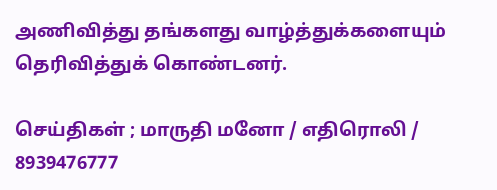அணிவித்து தங்களது வாழ்த்துக்களையும் தெரிவித்துக் கொண்டனர்.

செய்திகள் ; மாருதி மனோ / எதிரொலி / 8939476777